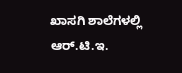ಖಾಸಗಿ ಶಾಲೆಗಳಲ್ಲಿ ಆರ್.ಟಿ.ಇ.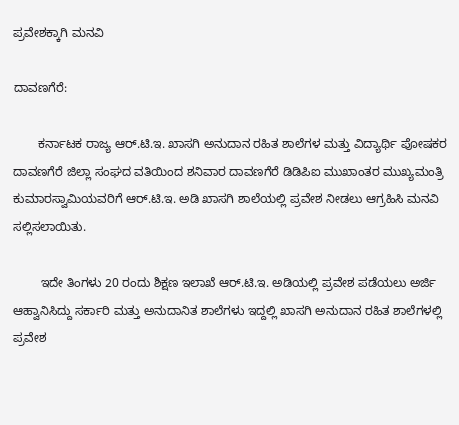ಪ್ರವೇಶಕ್ಕಾಗಿ ಮನವಿ

ದಾವಣಗೆರೆ:

       ಕರ್ನಾಟಕ ರಾಜ್ಯ ಆರ್.ಟಿ.ಇ. ಖಾಸಗಿ ಅನುದಾನ ರಹಿತ ಶಾಲೆಗಳ ಮತ್ತು ವಿದ್ಯಾರ್ಥಿ ಪೋಷಕರ ದಾವಣಗೆರೆ ಜಿಲ್ಲಾ ಸಂಘದ ವತಿಯಿಂದ ಶನಿವಾರ ದಾವಣಗೆರೆ ಡಿಡಿಪಿಐ ಮುಖಾಂತರ ಮುಖ್ಯಮಂತ್ರಿ ಕುಮಾರಸ್ವಾಮಿಯವರಿಗೆ ಆರ್.ಟಿ.ಇ. ಅಡಿ ಖಾಸಗಿ ಶಾಲೆಯಲ್ಲಿ ಪ್ರವೇಶ ನೀಡಲು ಆಗ್ರಹಿಸಿ ಮನವಿ ಸಲ್ಲಿಸಲಾಯಿತು.

        ಇದೇ ತಿಂಗಳು 20 ರಂದು ಶಿಕ್ಷಣ ಇಲಾಖೆ ಆರ್.ಟಿ.ಇ. ಅಡಿಯಲ್ಲಿ ಪ್ರವೇಶ ಪಡೆಯಲು ಅರ್ಜಿ ಆಹ್ವಾನಿಸಿದ್ದು ಸರ್ಕಾರಿ ಮತ್ತು ಅನುದಾನಿತ ಶಾಲೆಗಳು ಇದ್ದಲ್ಲಿ ಖಾಸಗಿ ಅನುದಾನ ರಹಿತ ಶಾಲೆಗಳಲ್ಲಿ ಪ್ರವೇಶ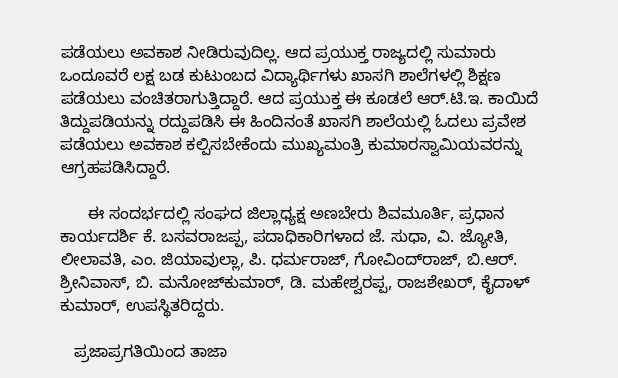ಪಡೆಯಲು ಅವಕಾಶ ನೀಡಿರುವುದಿಲ್ಲ. ಆದ ಪ್ರಯುಕ್ತ ರಾಜ್ಯದಲ್ಲಿ ಸುಮಾರು ಒಂದೂವರೆ ಲಕ್ಷ ಬಡ ಕುಟುಂಬದ ವಿದ್ಯಾರ್ಥಿಗಳು ಖಾಸಗಿ ಶಾಲೆಗಳಲ್ಲಿ ಶಿಕ್ಷಣ ಪಡೆಯಲು ವಂಚಿತರಾಗುತ್ತಿದ್ದಾರೆ. ಆದ ಪ್ರಯುಕ್ತ ಈ ಕೂಡಲೆ ಆರ್.ಟಿ.ಇ. ಕಾಯಿದೆ ತಿದ್ದುಪಡಿಯನ್ನು ರದ್ದುಪಡಿಸಿ ಈ ಹಿಂದಿನಂತೆ ಖಾಸಗಿ ಶಾಲೆಯಲ್ಲಿ ಓದಲು ಪ್ರವೇಶ ಪಡೆಯಲು ಅವಕಾಶ ಕಲ್ಪಿಸಬೇಕೆಂದು ಮುಖ್ಯಮಂತ್ರಿ ಕುಮಾರಸ್ವಾಮಿಯವರನ್ನು ಆಗ್ರಹಪಡಿಸಿದ್ದಾರೆ.

      ಈ ಸಂದರ್ಭದಲ್ಲಿ ಸಂಘದ ಜಿಲ್ಲಾಧ್ಯಕ್ಷ ಅಣಬೇರು ಶಿವಮೂರ್ತಿ, ಪ್ರಧಾನ ಕಾರ್ಯದರ್ಶಿ ಕೆ. ಬಸವರಾಜಪ್ಪ, ಪದಾಧಿಕಾರಿಗಳಾದ ಜೆ. ಸುಧಾ, ವಿ. ಜ್ಯೋತಿ, ಲೀಲಾವತಿ, ಎಂ. ಜಿಯಾವುಲ್ಲಾ, ಪಿ. ಧರ್ಮರಾಜ್, ಗೋವಿಂದ್‍ರಾಜ್, ಬಿ.ಆರ್. ಶ್ರೀನಿವಾಸ್, ಬಿ. ಮನೋಜ್‍ಕುಮಾರ್, ಡಿ. ಮಹೇಶ್ವರಪ್ಪ, ರಾಜಶೇಖರ್, ಕೈದಾಳ್ ಕುಮಾರ್, ಉಪಸ್ಥಿತರಿದ್ದರು.

   ಪ್ರಜಾಪ್ರಗತಿಯಿಂದ ತಾಜಾ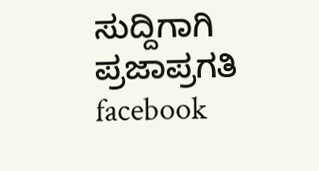ಸುದ್ದಿಗಾಗಿ ಪ್ರಜಾಪ್ರಗತಿ facebook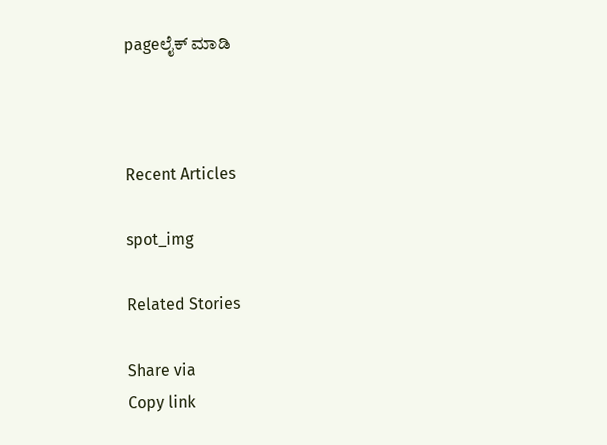pageಲೈಕ್ ಮಾಡಿ



Recent Articles

spot_img

Related Stories

Share via
Copy link